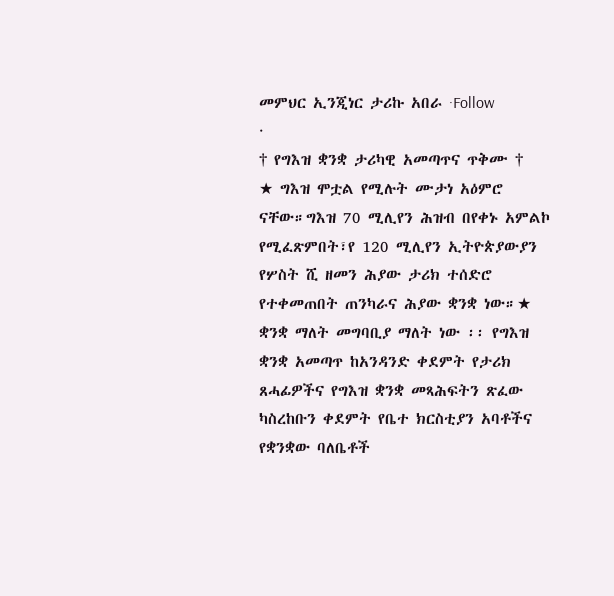መምህር ኢንጂነር ታሪኩ አበራ ·Follow
·
† የግእዝ ቋንቋ ታሪካዊ አመጣጥና ጥቅሙ †
★ ግእዝ ሞቷል የሚሉት ሙታነ አዕምሮ ናቸው።ግእዝ 70 ሚሊየን ሕዝብ በየቀኑ አምልኮ የሚፈጽምበት፣የ 120 ሚሊየን ኢትዮጵያውያን የሦስት ሺ ዘመን ሕያው ታሪክ ተሰድሮ የተቀመጠበት ጠንካራና ሕያው ቋንቋ ነው።★
ቋንቋ ማለት መግባቢያ ማለት ነው ፡፡ የግእዝ ቋንቋ አመጣጥ ከአንዳንድ ቀደምት የታሪክ ጸሓፊዎችና የግእዝ ቋንቋ መጻሕፍትን ጽፈው ካስረከቡን ቀደምት የቤተ ክርስቲያን አባቶችና የቋንቋው ባለቤቶች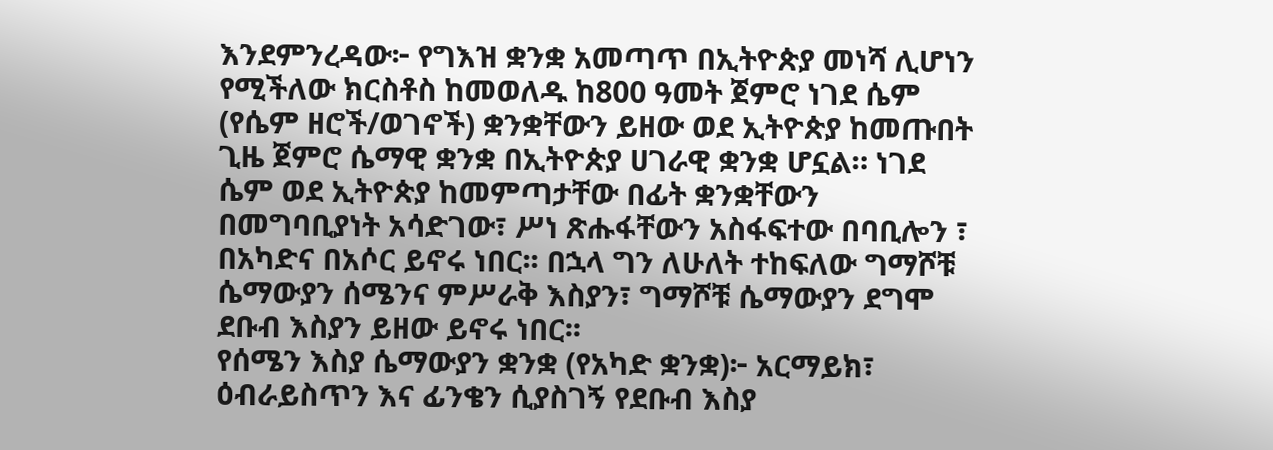እንደምንረዳው፦ የግእዝ ቋንቋ አመጣጥ በኢትዮጵያ መነሻ ሊሆነን የሚችለው ክርስቶስ ከመወለዱ ከ800 ዓመት ጀምሮ ነገደ ሴም (የሴም ዘሮች/ወገኖች) ቋንቋቸውን ይዘው ወደ ኢትዮጵያ ከመጡበት ጊዜ ጀምሮ ሴማዊ ቋንቋ በኢትዮጵያ ሀገራዊ ቋንቋ ሆኗል። ነገደ ሴም ወደ ኢትዮጵያ ከመምጣታቸው በፊት ቋንቋቸውን በመግባቢያነት አሳድገው፣ ሥነ ጽሑፋቸውን አስፋፍተው በባቢሎን ፣ በአካድና በአሶር ይኖሩ ነበር፡፡ በኋላ ግን ለሁለት ተከፍለው ግማሾቹ ሴማውያን ሰሜንና ምሥራቅ እስያን፣ ግማሾቹ ሴማውያን ደግሞ ደቡብ እስያን ይዘው ይኖሩ ነበር፡፡
የሰሜን እስያ ሴማውያን ቋንቋ (የአካድ ቋንቋ)፦ አርማይክ፣ ዕብራይስጥን እና ፊንቄን ሲያስገኝ የደቡብ እስያ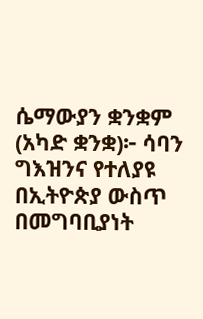ሴማውያን ቋንቋም (አካድ ቋንቋ)፦ ሳባን ግእዝንና የተለያዩ በኢትዮጵያ ውስጥ በመግባቢያነት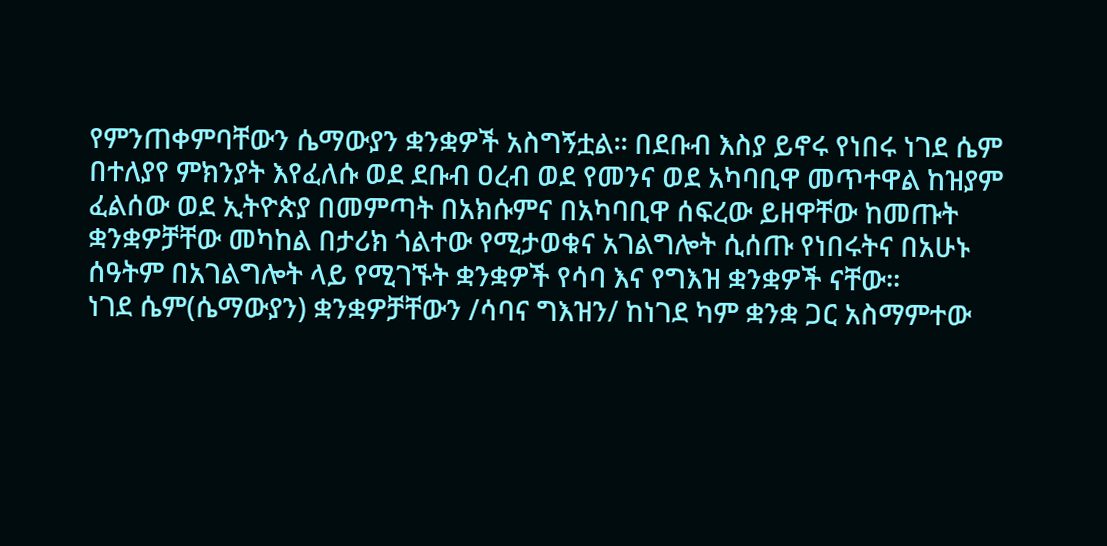የምንጠቀምባቸውን ሴማውያን ቋንቋዎች አስግኝቷል፡፡ በደቡብ እስያ ይኖሩ የነበሩ ነገደ ሴም በተለያየ ምክንያት እየፈለሱ ወደ ደቡብ ዐረብ ወደ የመንና ወደ አካባቢዋ መጥተዋል ከዝያም ፈልሰው ወደ ኢትዮጵያ በመምጣት በአክሱምና በአካባቢዋ ሰፍረው ይዘዋቸው ከመጡት ቋንቋዎቻቸው መካከል በታሪክ ጎልተው የሚታወቁና አገልግሎት ሲሰጡ የነበሩትና በአሁኑ ሰዓትም በአገልግሎት ላይ የሚገኙት ቋንቋዎች የሳባ እና የግእዝ ቋንቋዎች ናቸው፡፡
ነገደ ሴም(ሴማውያን) ቋንቋዎቻቸውን /ሳባና ግእዝን/ ከነገደ ካም ቋንቋ ጋር አስማምተው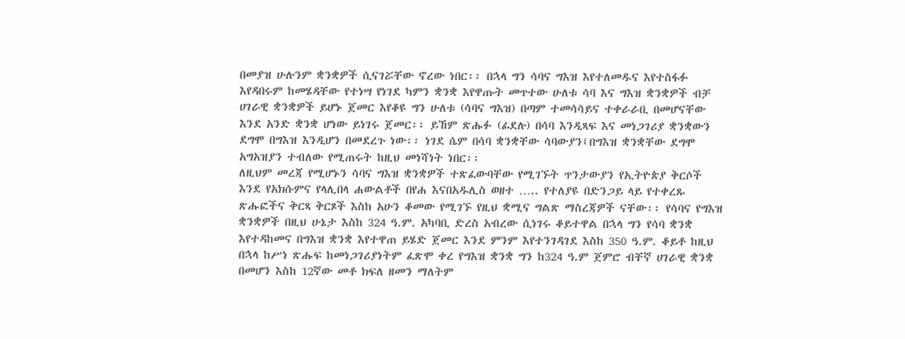በመያዝ ሁሉንም ቋንቋዎች ሲናገሯቸው ኖረው ነበር፡፡ በኋላ ግን ሳባና ግእዝ እየተለመዱና እየተስፋፉ እየዳበሩም ከመሄዳቸው የተነሣ የነገደ ካምን ቋንቋ እየዋጡት መጥተው ሁለቱ ሳባ እና ግእዝ ቋንቋዎች ብቻ ሀገራዊ ቋንቋዎች ይሆኑ ጀመር እየቆዩ ግን ሁለቱ (ሳባና ግእዝ) በጣም ተመሳሳይና ተቀራራቢ በመሆናቸው እንደ አንድ ቋንቋ ሆነው ይነገሩ ጀመር፡፡ ይኸም ጽሑፉ (ፊደሉ) በሳባ እንዲጻፍ እና መነጋገሪያ ቋንቋውን ደግሞ በግእዝ እንዲሆን በመደረጉ ነው፡፡ ነገደ ሴም በሳባ ቋንቋቸው ሳባውያን፤በግእዝ ቋንቋቸው ደግሞ አግአዝያን ተብለው የሚጠሩት ከዚህ መነሻነት ነበር፡፡
ለዚህም መረጃ የሚሆኑን ሳባና ግእዝ ቋንቋዎች ተጽፈውባቸው የሚገኙት ጥንታውያን የኢትዮጵያ ቅርሶች እንደ የአክሱምና የላሊበላ ሐውልቶች በየሐ እናበአዱሊስ ወዘተ ….. የተለያዩ በድንጋይ ላይ የተቀረጹ ጽሑፎችና ቅርጻ ቅርጾች እስከ አሁን ቆመው የሚገኙ የዚህ ቋሚና ግልጽ ማስረጃዎች ናቸው፡፡ የሳባና የግእዝ ቋንቋዎች በዚህ ሁኔታ እስከ 324 ዓ.ም. አካባቢ ድረስ አብረው ሲነገሩ ቆይተዋል በኋላ ግን የሳባ ቋንቋ እየተዳከመና በግእዝ ቋንቋ እየተዋጠ ይሄድ ጀመር እንደ ምንም እየተንገዳገደ እስከ 350 ዓ.ም. ቆይቶ ከዚህ በኋላ ከሥነ ጽሑፍ ከመነጋገሪያነትም ፈጽሞ ቀረ የግእዝ ቋንቋ ግን ከ324 ዓ.ም ጀምሮ ብቸኛ ሀገራዊ ቋንቋ በመሆን እስከ 12ኛው መቶ ክፍለ ዘመን ማለትም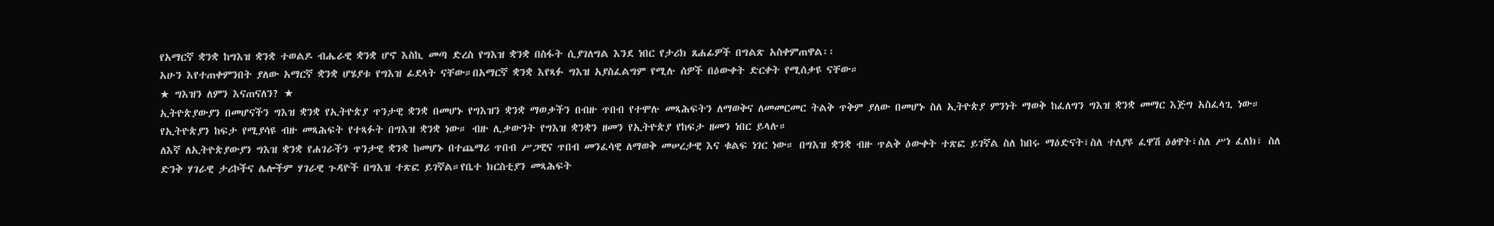የአማርኛ ቋንቋ ከግእዝ ቋንቋ ተወልዶ ብሔራዊ ቋንቋ ሆኖ እስኪ መጣ ድረስ የግእዝ ቋንቋ በስፋት ሲያገለግል እንደ ነበር የታሪክ ጸሐፊዎች በግልጽ አስቀምጠዋል፡፡
አሁን እየተጠቀምንበት ያለው አማርኛ ቋንቋ ሆሄያቱ የግእዝ ፊደላት ናቸው።በአማርኛ ቋንቋ እየጻፉ ግእዝ አያስፈልግም የሚሉ ሰዎች በዕውቀት ድርቀት የሚሰቃዩ ናቸው።
★ ግእዝን ለምን እናጠናለን? ★
ኢትዮጵያውያን በመሆናችን ግእዝ ቋንቋ የኢትዮጵያ ጥንታዊ ቋንቋ በመሆኑ የግእዝን ቋንቋ ማወቃችን በብዙ ጥበብ የተሞሉ መጻሕፍትን ለማወቅና ለመመርመር ትልቅ ጥቅም ያለው በመሆኑ ስለ ኢትዮጵያ ምንነት ማወቅ ከፈለግን ግእዝ ቋንቋ መማር እጅግ አስፈላጊ ነው። የኢትዮጵያን ከፍታ የሚያሳዩ ብዙ መጻሕፍት የተጻፉት በግእዝ ቋንቋ ነው። ብዙ ሊቃውንት የግእዝ ቋንቋን ዘመን የኢትዮጵያ የከፍታ ዘመን ነበር ይላሉ።
ለእኛ ለኢትዮጵያውያን ግእዝ ቋንቋ የሐገራችን ጥንታዊ ቋንቋ ከመሆኑ በተጨማሪ ጥበብ ሥጋዊና ጥበብ መንፈሳዊ ለማወቅ መሠረታዊ እና ቁልፍ ነገር ነው። በግእዝ ቋንቋ ብዙ ጥልቅ ዕውቀት ተጽፎ ይገኛል ስለ ከበሩ ማዕድናት፣ስለ ተለያዩ ፈዋሽ ዕፅዋት፣ስለ ሥነ ፈለክ፣ ስለ ድንቅ ሃገራዊ ታሪኮችና ሌሎችም ሃገራዊ ጉዳዮች በግእዝ ተጽፎ ይገኛል።የቤተ ክርስቲያን መጻሕፍት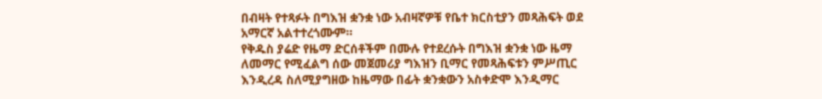በብዛት የተጻፉት በግእዝ ቋንቋ ነው አብዛኛዎቹ የቤተ ክርስቲያን መጻሕፍት ወደ አማርኛ አልተተረጎሙም።
የቅዱስ ያሬድ የዜማ ድርሰቶችም በሙሉ የተደረሱት በግእዝ ቋንቋ ነው ዜማ ለመማር የሚፈልግ ሰው መጀመሪያ ግእዝን ቢማር የመጻሕፍቱን ምሥጢር እንዲረዳ ስለሚያግዘው ከዜማው በፊት ቋንቋውን አስቀድሞ እንዲማር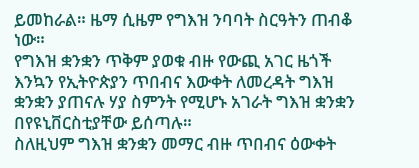ይመከራል። ዜማ ሲዜም የግእዝ ንባባት ስርዓትን ጠብቆ ነው።
የግእዝ ቋንቋን ጥቅም ያወቁ ብዙ የውጪ አገር ዜጎች እንኳን የኢትዮጵያን ጥበብና እውቀት ለመረዳት ግእዝ ቋንቋን ያጠናሉ ሃያ ስምንት የሚሆኑ አገራት ግእዝ ቋንቋን በየዩኒቨርስቲያቸው ይሰጣሉ።
ስለዚህም ግእዝ ቋንቋን መማር ብዙ ጥበብና ዕውቀት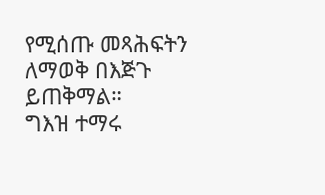የሚሰጡ መጻሕፍትን ለማወቅ በእጅጉ ይጠቅማል።
ግእዝ ተማሩ